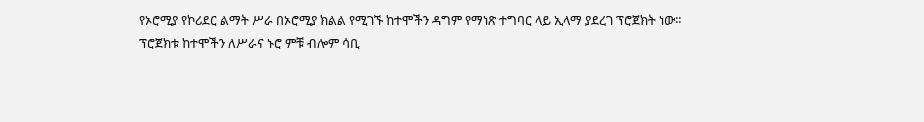የኦሮሚያ የኮሪደር ልማት ሥራ በኦሮሚያ ክልል የሚገኙ ከተሞችን ዳግም የማነጽ ተግባር ላይ ኢላማ ያደረገ ፕሮጀክት ነው።
ፕሮጀክቱ ከተሞችን ለሥራና ኑሮ ምቹ ብሎም ሳቢ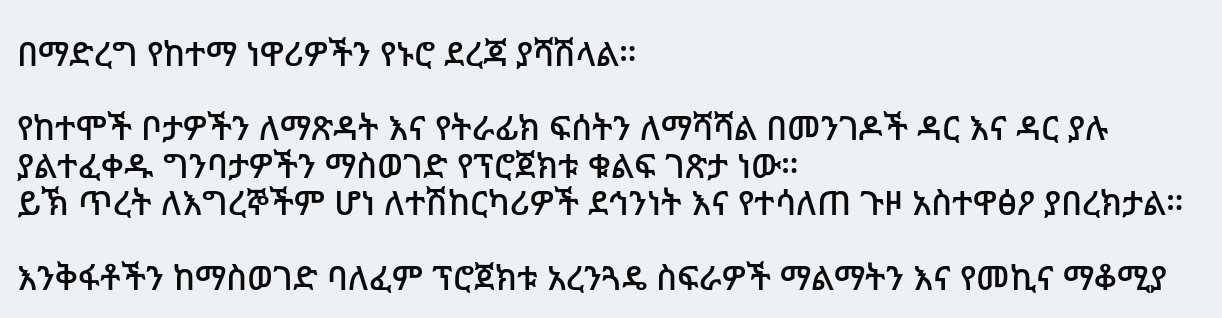በማድረግ የከተማ ነዋሪዎችን የኑሮ ደረጃ ያሻሽላል።

የከተሞች ቦታዎችን ለማጽዳት እና የትራፊክ ፍሰትን ለማሻሻል በመንገዶች ዳር እና ዳር ያሉ ያልተፈቀዱ ግንባታዎችን ማስወገድ የፕሮጀክቱ ቁልፍ ገጽታ ነው።
ይኽ ጥረት ለእግረኞችም ሆነ ለተሽከርካሪዎች ደኅንነት እና የተሳለጠ ጉዞ አስተዋፅዖ ያበረክታል።

እንቅፋቶችን ከማስወገድ ባለፈም ፕሮጀክቱ አረንጓዴ ስፍራዎች ማልማትን እና የመኪና ማቆሚያ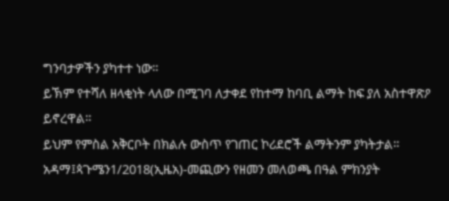ግንባታዎችን ያካተተ ነው።
ይኽም የተሻለ ዘላቂነት ላለው በሚገባ ለታቀደ የከተማ ከባቢ ልማት ከፍ ያለ አስተዋጽዖ ይኖረዋል።
ይህም የምስል አቅርቦት በክልሉ ውስጥ የገጠር ኮሪደሮች ልማትንም ያካትታል።
አዳማ፤ጳጉሜን1/2018(ኢዜአ)-መጪውን የዘመን መለወጫ በዓል ምክንያት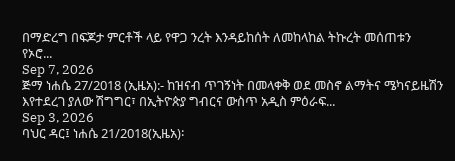በማድረግ በፍጆታ ምርቶች ላይ የዋጋ ንረት እንዳይከሰት ለመከላከል ትኩረት መሰጠቱን የኦሮ...
Sep 7, 2026
ጅማ ነሐሴ 27/2018 (ኢዜአ):- ከዝናብ ጥገኝነት በመላቀቅ ወደ መስኖ ልማትና ሜካናይዜሽን እየተደረገ ያለው ሽግግር፣ በኢትዮጵያ ግብርና ውስጥ አዲስ ምዕራፍ...
Sep 3, 2026
ባህር ዳር፤ ነሐሴ 21/2018(ኢዜአ)፡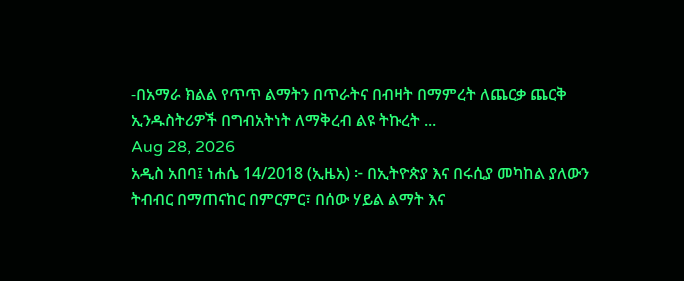-በአማራ ክልል የጥጥ ልማትን በጥራትና በብዛት በማምረት ለጨርቃ ጨርቅ ኢንዱስትሪዎች በግብአትነት ለማቅረብ ልዩ ትኩረት ...
Aug 28, 2026
አዲስ አበባ፤ ነሐሴ 14/2018 (ኢዜአ) ፦ በኢትዮጵያ እና በሩሲያ መካከል ያለውን ትብብር በማጠናከር በምርምር፣ በሰው ሃይል ልማት እና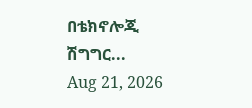በቴክኖሎጂ ሽግግር...
Aug 21, 2026